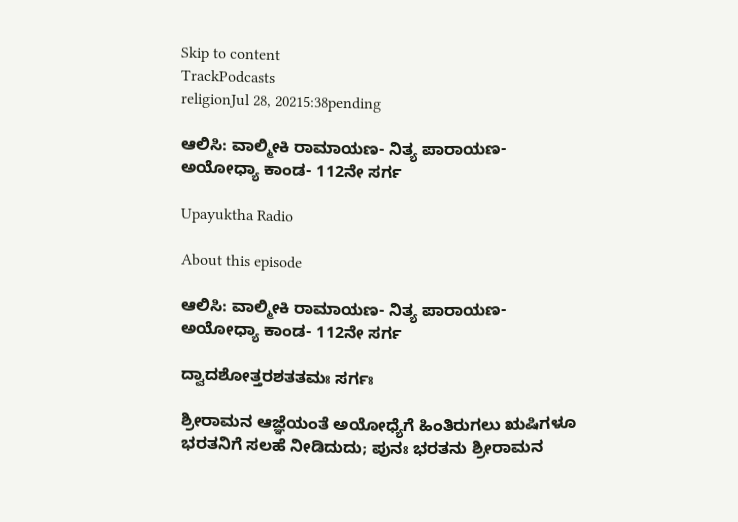Skip to content
TrackPodcasts
religionJul 28, 20215:38pending

ಆಲಿಸಿ: ವಾಲ್ಮೀಕಿ ರಾಮಾಯಣ- ನಿತ್ಯ ಪಾರಾಯಣ- ಅಯೋಧ್ಯಾ ಕಾಂಡ- 112ನೇ ಸರ್ಗ

Upayuktha Radio

About this episode

ಆಲಿಸಿ: ವಾಲ್ಮೀಕಿ ರಾಮಾಯಣ- ನಿತ್ಯ ಪಾರಾಯಣ- ಅಯೋಧ್ಯಾ ಕಾಂಡ- 112ನೇ ಸರ್ಗ

ದ್ವಾದಶೋತ್ತರಶತತಮಃ ಸರ್ಗಃ

ಶ್ರೀರಾಮನ ಆಜ್ಞೆಯಂತೆ ಅಯೋಧ್ಯೆಗೆ ಹಿಂತಿರುಗಲು ಋಷಿಗಳೂ ಭರತನಿಗೆ ಸಲಹೆ ನೀಡಿದುದು; ಪುನಃ ಭರತನು ಶ್ರೀರಾಮನ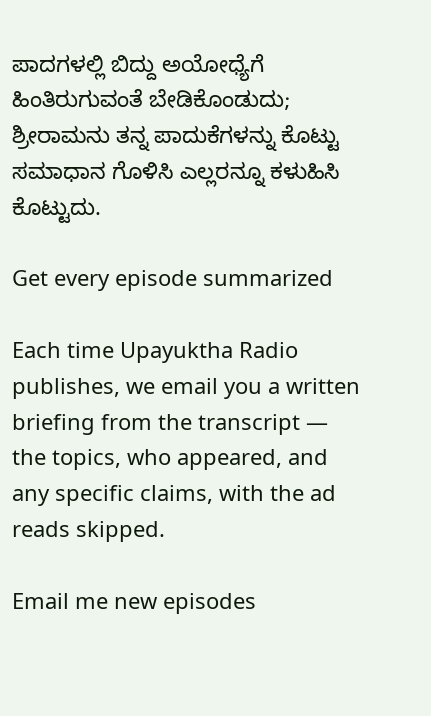ಪಾದಗಳಲ್ಲಿ ಬಿದ್ದು ಅಯೋಧ್ಯೆಗೆ ಹಿಂತಿರುಗುವಂತೆ ಬೇಡಿಕೊಂಡುದು; ಶ್ರೀರಾಮನು ತನ್ನ ಪಾದುಕೆಗಳನ್ನು ಕೊಟ್ಟು ಸಮಾಧಾನ ಗೊಳಿಸಿ ಎಲ್ಲರನ್ನೂ ಕಳುಹಿಸಿ ಕೊಟ್ಟುದು.

Get every episode summarized

Each time Upayuktha Radio publishes, we email you a written briefing from the transcript — the topics, who appeared, and any specific claims, with the ad reads skipped.

Email me new episodes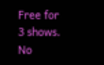Free for 3 shows. No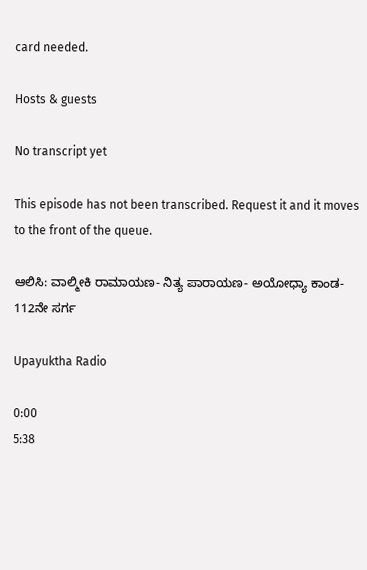card needed.

Hosts & guests

No transcript yet

This episode has not been transcribed. Request it and it moves to the front of the queue.

ಆಲಿಸಿ: ವಾಲ್ಮೀಕಿ ರಾಮಾಯಣ- ನಿತ್ಯ ಪಾರಾಯಣ- ಅಯೋಧ್ಯಾ ಕಾಂಡ- 112ನೇ ಸರ್ಗ

Upayuktha Radio

0:00
5:38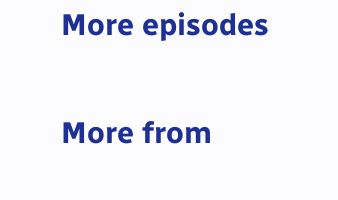More episodes

More from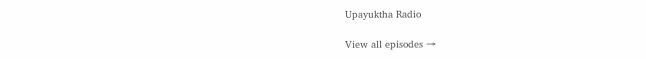Upayuktha Radio

View all episodes →